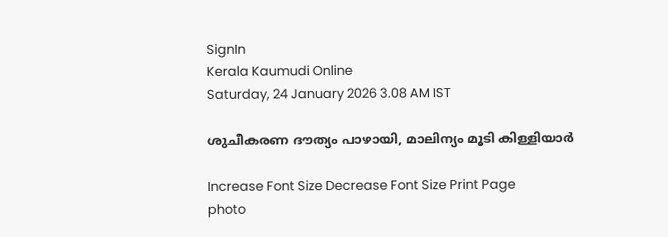SignIn
Kerala Kaumudi Online
Saturday, 24 January 2026 3.08 AM IST

ശുചീകരണ ദൗത്യം പാഴായി, മാലിന്യം മൂടി കിള്ളിയാർ

Increase Font Size Decrease Font Size Print Page
photo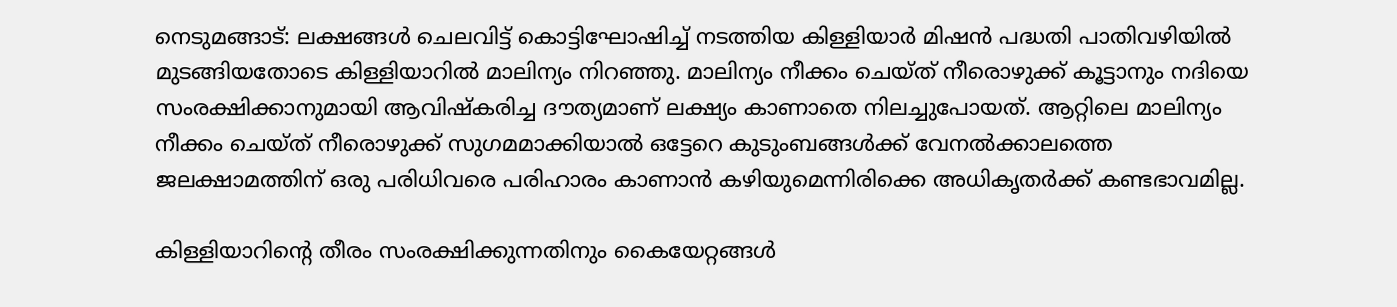നെടുമങ്ങാട്: ലക്ഷങ്ങൾ ചെലവിട്ട് കെ‌ാട്ടിഘോഷിച്ച് നടത്തിയ കിള്ളിയാർ മിഷൻ പദ്ധതി പാതിവഴിയിൽ മുടങ്ങിയതോടെ കിള്ളിയാറിൽ മാലിന്യം നിറഞ്ഞു. മാലിന്യം നീക്കം ചെയ്ത് നീരൊഴുക്ക് കൂട്ടാനും നദിയെ സംരക്ഷിക്കാനുമായി ആവിഷ്കരിച്ച ദൗത്യമാണ് ലക്ഷ്യം കാണാതെ നിലച്ചുപോയത്. ആറ്റിലെ മാലിന്യം നീക്കം ചെയ്ത് നീരെ‍ാഴുക്ക് സുഗമമാക്കിയാൽ ഒട്ടേറെ കുടുംബങ്ങൾക്ക് വേനൽക്കാലത്തെ ജലക്ഷാമത്തിന് ഒരു പരിധിവരെ പരിഹാരം കാണാൻ കഴിയുമെന്നിരിക്കെ അധികൃതർക്ക് കണ്ടഭാവമില്ല.

കിള്ളിയാറിന്റെ തീരം സംരക്ഷിക്കുന്നതിനും കൈയേറ്റങ്ങൾ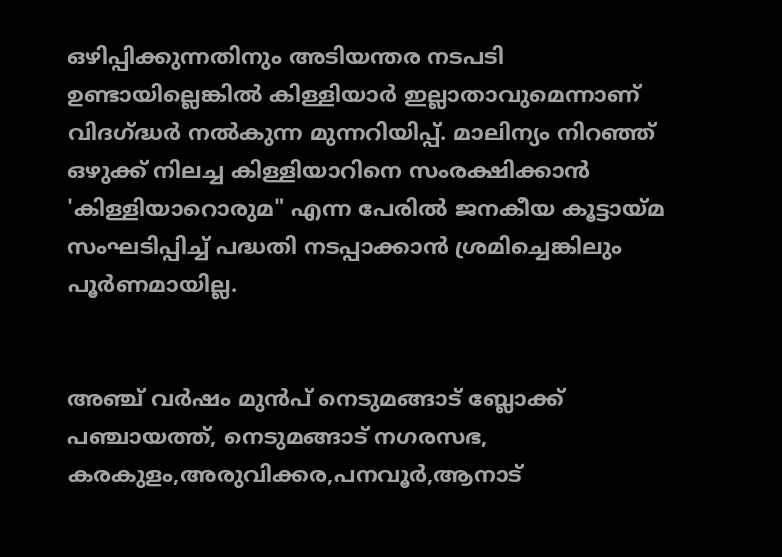ഒഴിപ്പിക്കുന്നതിനും അടിയന്തര നടപടി ഉണ്ടായില്ലെങ്കിൽ കിള്ളിയാർ ഇല്ലാതാവുമെന്നാണ് വിദഗ്ദ്ധർ നൽകുന്ന മുന്നറിയിപ്പ്. മാലിന്യം നിറഞ്ഞ് ഒഴുക്ക് നിലച്ച കിള്ളിയാറിനെ സംരക്ഷിക്കാൻ 'കിള്ളിയാറെ‌ാരുമ" എന്ന പേരിൽ ജനകീയ കൂട്ടായ്മ സംഘടിപ്പിച്ച് പദ്ധതി നടപ്പാക്കാൻ ശ്രമിച്ചെങ്കിലും പൂർണമായില്ല.


അഞ്ച് വർഷം മുൻപ് നെടുമങ്ങാട് ബ്ലോക്ക് പഞ്ചായത്ത്, നെടുമങ്ങാട് നഗരസഭ, കരകുളം,അരുവിക്കര,പനവൂർ,ആനാട്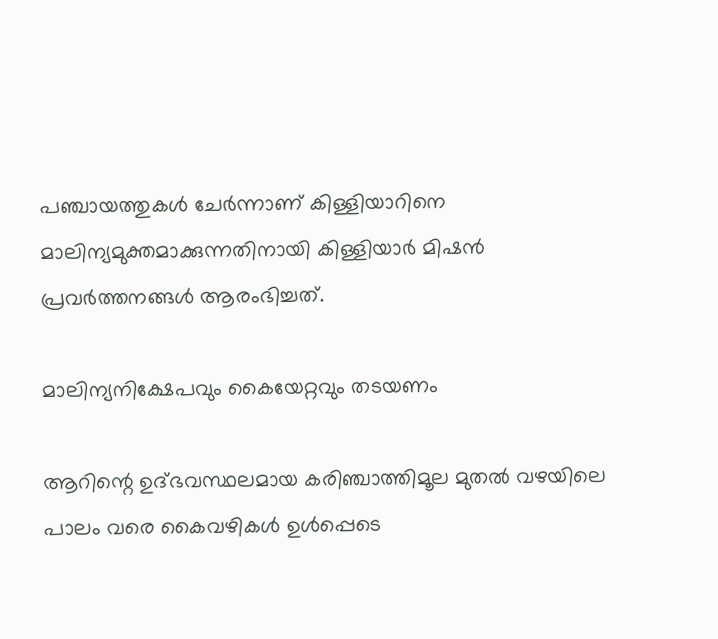പഞ്ചായത്തുകൾ ചേർന്നാണ് കിള്ളിയാറിനെ മാലിന്യമുക്തമാക്കുന്നതിനായി കിള്ളിയാർ മിഷൻ പ്രവർത്തനങ്ങൾ ആരംഭിച്ചത്.

മാലിന്യനിക്ഷേപവും കൈയേറ്റവും തടയണം

ആറിന്റെ ഉദ്ഭവസ്ഥലമായ കരിഞ്ചാത്തിമൂല മുതൽ വഴയിലെ പാലം വരെ കൈവഴികൾ ഉൾപ്പെടെ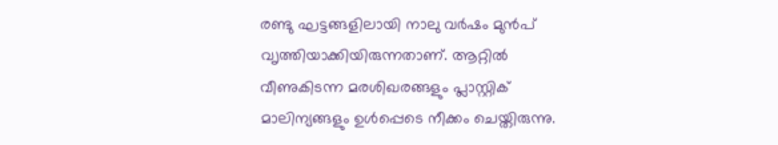രണ്ടു ഘട്ടങ്ങളിലായി നാലു വർഷം മുൻപ് വ‍ൃത്തിയാക്കിയിരുന്നതാണ്. ആറ്റിൽ വീണുകിടന്ന മരശിഖരങ്ങളും പ്ലാസ്റ്റിക് മാലിന്യങ്ങളും ഉൾപ്പെടെ നീക്കം ചെയ്തിരുന്നു.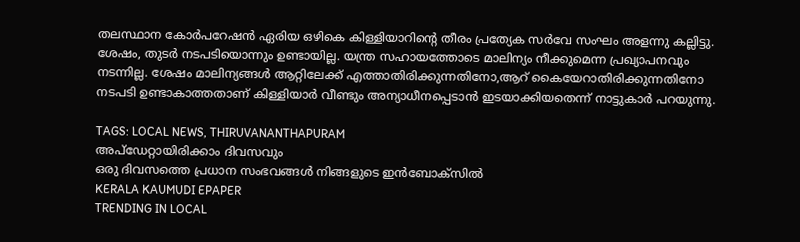തലസ്ഥാന കോർപറേഷൻ ഏരിയ ഒഴികെ കിള്ളിയാറിന്റെ തീരം പ്രത്യേക സർവേ സംഘം അളന്നു കല്ലിട്ടു. ശേഷം, തുടർ നടപടിയൊന്നും ഉണ്ടായില്ല. യന്ത്ര സഹായത്തോടെ മാലിന്യം നീക്കുമെന്ന പ്രഖ്യാപനവും നടന്നില്ല. ശേഷം മാലിന്യങ്ങൾ ആറ്റിലേക്ക് എത്താതിരിക്കുന്നതിനോ,ആറ് കൈയേറാതിരിക്കുന്നതിനോ നടപടി ഉണ്ടാകാത്തതാണ് കിള്ളിയാർ വീണ്ടും അന്യാധീനപ്പെടാൻ ഇടയാക്കിയതെന്ന് നാട്ടുകാർ പറയുന്നു.

TAGS: LOCAL NEWS, THIRUVANANTHAPURAM
അപ്ഡേറ്റായിരിക്കാം ദിവസവും
ഒരു ദിവസത്തെ പ്രധാന സംഭവങ്ങൾ നിങ്ങളുടെ ഇൻബോക്സിൽ
KERALA KAUMUDI EPAPER
TRENDING IN LOCAL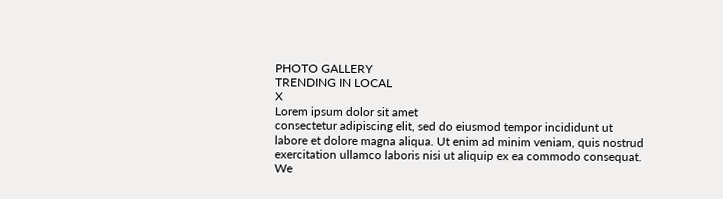PHOTO GALLERY
TRENDING IN LOCAL
X
Lorem ipsum dolor sit amet
consectetur adipiscing elit, sed do eiusmod tempor incididunt ut labore et dolore magna aliqua. Ut enim ad minim veniam, quis nostrud exercitation ullamco laboris nisi ut aliquip ex ea commodo consequat.
We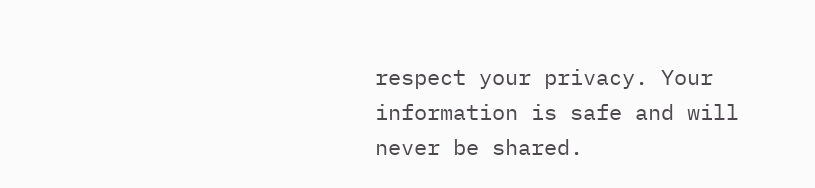respect your privacy. Your information is safe and will never be shared.